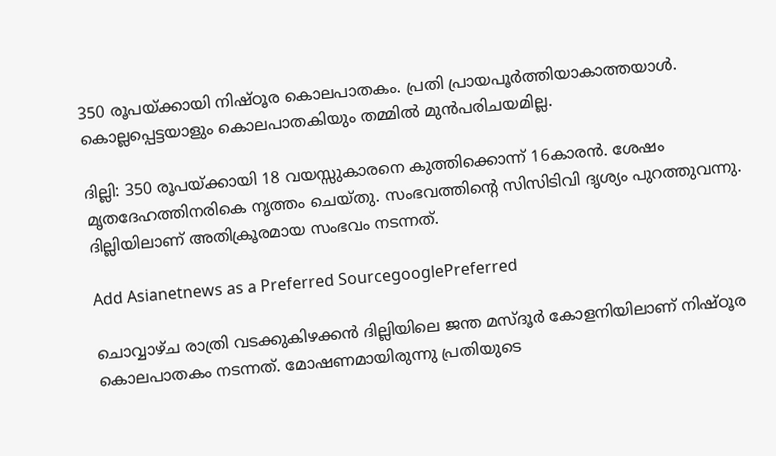350 രൂപയ്ക്കായി നിഷ്ഠൂര കൊലപാതകം. പ്രതി പ്രായപൂര്‍ത്തിയാകാത്തയാള്‍. കൊല്ലപ്പെട്ടയാളും കൊലപാതകിയും തമ്മില്‍ മുന്‍പരിചയമില്ല.

ദില്ലി: 350 രൂപയ്ക്കായി 18 വയസ്സുകാരനെ കുത്തിക്കൊന്ന് 16കാരന്‍. ശേഷം മൃതദേഹത്തിനരികെ നൃത്തം ചെയ്തു. സംഭവത്തിന്‍റെ സിസിടിവി ദൃശ്യം പുറത്തുവന്നു. ദില്ലിയിലാണ് അതിക്രൂരമായ സംഭവം നടന്നത്.

Add Asianetnews as a Preferred SourcegooglePreferred

ചൊവ്വാഴ്‌ച രാത്രി വടക്കുകിഴക്കന്‍ ദില്ലിയിലെ ജന്ത മസ്ദൂർ കോളനിയിലാണ് നിഷ്ഠൂര കൊലപാതകം നടന്നത്. മോഷണമായിരുന്നു പ്രതിയുടെ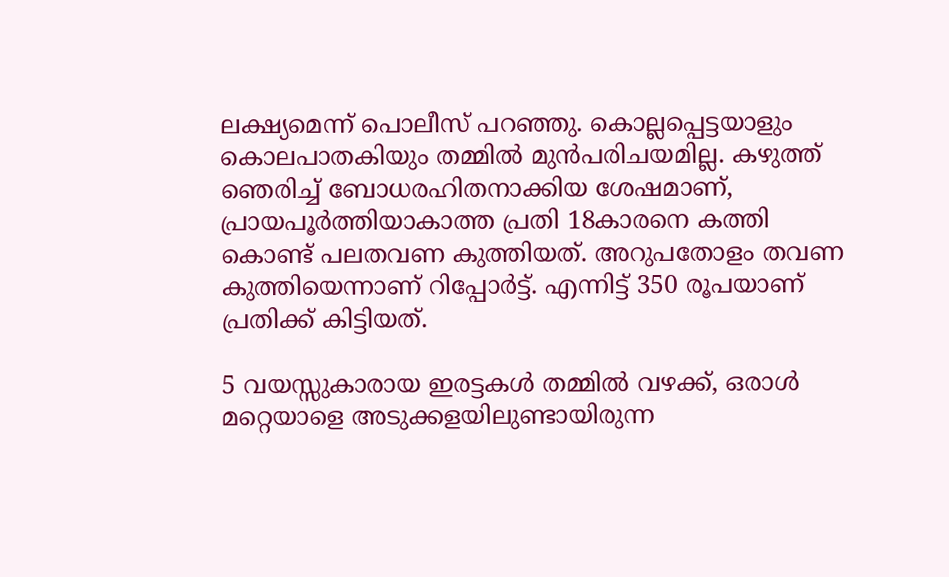ലക്ഷ്യമെന്ന് പൊലീസ് പറഞ്ഞു. കൊല്ലപ്പെട്ടയാളും കൊലപാതകിയും തമ്മില്‍ മുന്‍പരിചയമില്ല. കഴുത്ത് ഞെരിച്ച് ബോധരഹിതനാക്കിയ ശേഷമാണ്, പ്രായപൂര്‍ത്തിയാകാത്ത പ്രതി 18കാരനെ കത്തി കൊണ്ട് പലതവണ കുത്തിയത്. അറുപതോളം തവണ കുത്തിയെന്നാണ് റിപ്പോര്‍ട്ട്. എന്നിട്ട് 350 രൂപയാണ് പ്രതിക്ക് കിട്ടിയത്.

5 വയസ്സുകാരായ ഇരട്ടകള്‍ തമ്മില്‍ വഴക്ക്, ഒരാള്‍ മറ്റെയാളെ അടുക്കളയിലുണ്ടായിരുന്ന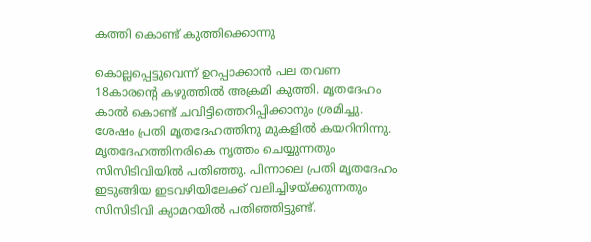കത്തി കൊണ്ട് കുത്തിക്കൊന്നു

കൊല്ലപ്പെട്ടുവെന്ന് ഉറപ്പാക്കാന്‍ പല തവണ 18കാരന്‍റെ കഴുത്തില്‍ അക്രമി കുത്തി. മൃതദേഹം കാല്‍ കൊണ്ട് ചവിട്ടിത്തെറിപ്പിക്കാനും ശ്രമിച്ചു. ശേഷം പ്രതി മൃതദേഹത്തിനു മുകളില്‍ കയറിനിന്നു. മൃതദേഹത്തിനരികെ നൃത്തം ചെയ്യുന്നതും സിസിടിവിയില്‍ പതിഞ്ഞു. പിന്നാലെ പ്രതി മൃതദേഹം ഇടുങ്ങിയ ഇടവഴിയിലേക്ക് വലിച്ചിഴയ്ക്കുന്നതും സിസിടിവി ക്യാമറയില്‍ പതിഞ്ഞിട്ടുണ്ട്.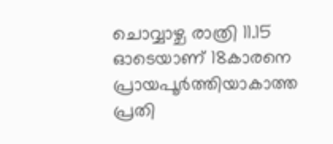ചൊവ്വാഴ്ച രാത്രി 11.15 ഓടെയാണ് 18കാരനെ പ്രായപൂര്‍ത്തിയാകാത്ത പ്രതി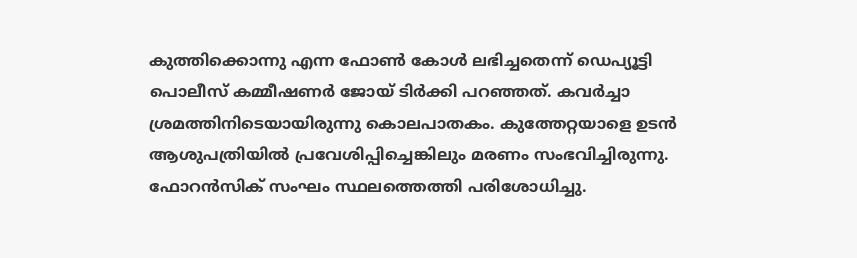കുത്തിക്കൊന്നു എന്ന ഫോണ്‍ കോള്‍ ലഭിച്ചതെന്ന് ഡെപ്യൂട്ടി പൊലീസ് കമ്മീഷണർ ജോയ് ടിർക്കി പറഞ്ഞത്. കവര്‍ച്ചാ ശ്രമത്തിനിടെയായിരുന്നു കൊലപാതകം. കുത്തേറ്റയാളെ ഉടന്‍ ആശുപത്രിയില്‍ പ്രവേശിപ്പിച്ചെങ്കിലും മരണം സംഭവിച്ചിരുന്നു. ഫോറന്‍സിക് സംഘം സ്ഥലത്തെത്തി പരിശോധിച്ചു.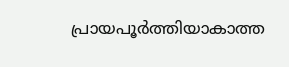പ്രായപൂര്‍ത്തിയാകാത്ത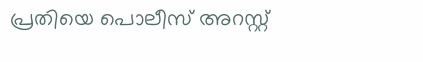പ്രതിയെ പൊലീസ് അറസ്റ്റ്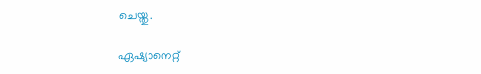ചെയ്തു.

ഏഷ്യാനെറ്റ്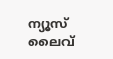ന്യൂസ് ലൈവ്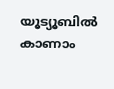യൂട്യൂബിൽ കാണാം